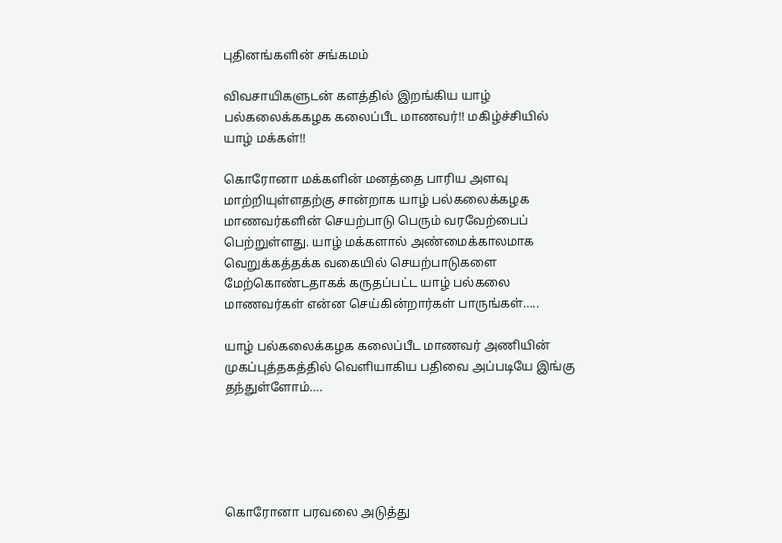புதினங்களின் சங்கமம்

விவசாயிகளுடன் களத்தில் இறங்கிய யாழ் பல்கலைக்ககழக கலைப்பீட மாணவர்!! மகிழ்ச்சியில் யாழ் மக்கள்!!

கொரோனா மக்களின் மனத்தை பாரிய அளவு மாற்றியுள்ளதற்கு சான்றாக யாழ் பல்கலைக்கழக மாணவர்களின் செயற்பாடு பெரும் வரவேற்பைப் பெற்றுள்ளது. யாழ் மக்களால் அண்மைக்காலமாக வெறுக்கத்தக்க வகையில் செயற்பாடுகளை மேற்கொண்டதாகக் கருதப்பட்ட யாழ் பல்கலை மாணவர்கள் என்ன செய்கின்றார்கள் பாருங்கள்…..

யாழ் பல்கலைக்கழக கலைப்பீட மாணவர் அணியின் முகப்புத்தகத்தில் வெளியாகிய பதிவை அப்படியே இங்கு தந்துள்ளோம்….





கொரோனா பரவலை அடுத்து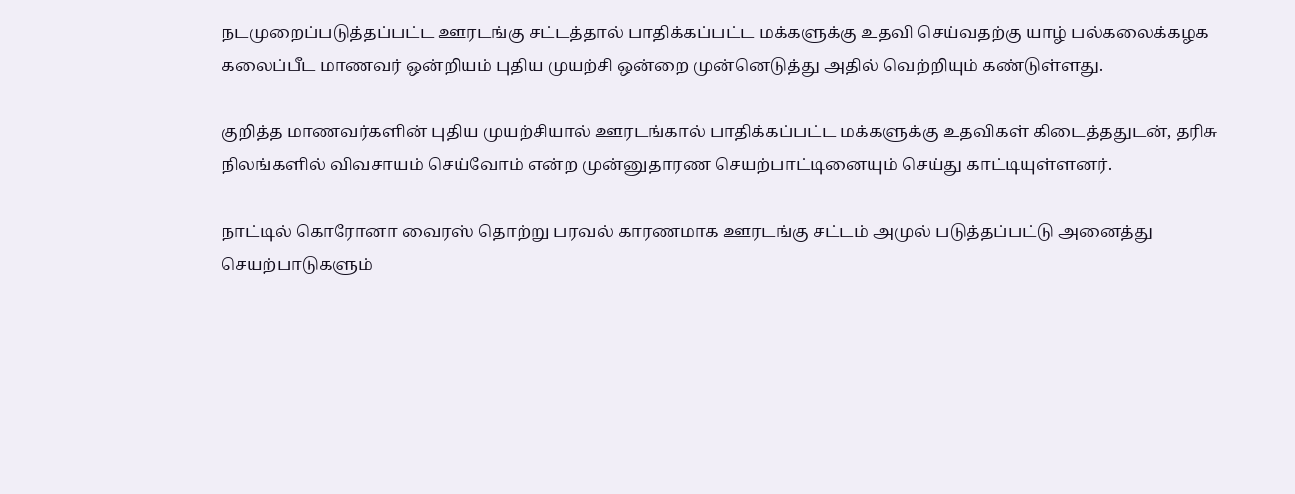நடமுறைப்படுத்தப்பட்ட ஊரடங்கு சட்டத்தால் பாதிக்கப்பட்ட மக்களுக்கு உதவி செய்வதற்கு யாழ் பல்கலைக்கழக கலைப்பீட மாணவர் ஒன்றியம் புதிய முயற்சி ஒன்றை முன்னெடுத்து அதில் வெற்றியும் கண்டுள்ளது.

குறித்த மாணவர்களின் புதிய முயற்சியால் ஊரடங்கால் பாதிக்கப்பட்ட மக்களுக்கு உதவிகள் கிடைத்ததுடன், தரிசு நிலங்களில் விவசாயம் செய்வோம் என்ற முன்னுதாரண செயற்பாட்டினையும் செய்து காட்டியுள்ளனர்.

நாட்டில் கொரோனா வைரஸ் தொற்று பரவல் காரணமாக ஊரடங்கு சட்டம் அமுல் படுத்தப்பட்டு அனைத்து செயற்பாடுகளும்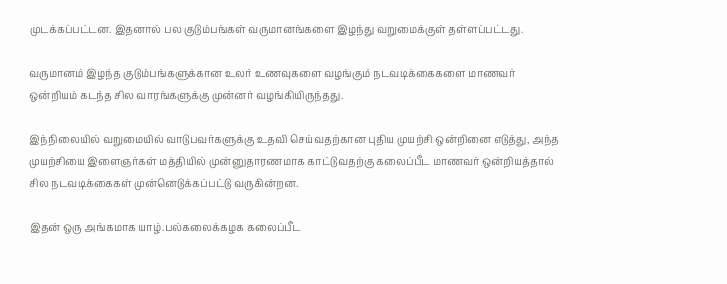முடக்கப்பட்டன. இதனால் பல குடும்பங்கள் வருமானங்களை இழந்து வறுமைக்குள் தள்ளப்பட்டது.

வருமானம் இழந்த குடும்பங்களுக்கான உலர் உணவுகளை வழங்கும் நடவடிக்கைகளை மாணவர் ஒன்றியம் கடந்த சில வாரங்களுக்கு முன்னர் வழங்கியிருந்தது.

இந்நிலையில் வறுமையில் வாடுபவர்களுக்கு உதவி செய்வதற்கான புதிய முயற்சி ஒன்றினை எடுத்து, அந்த முயற்சியை இளைஞர்கள் மத்தியில் முன்னுதாரணமாக காட்டுவதற்கு கலைப்பீட மாணவர் ஒன்றியத்தால் சில நடவடிக்கைகள் முன்னெடுக்கப்பட்டு வருகின்றன.

இதன் ஒரு அங்கமாக யாழ்.பல்கலைக்கழக கலைப்பீட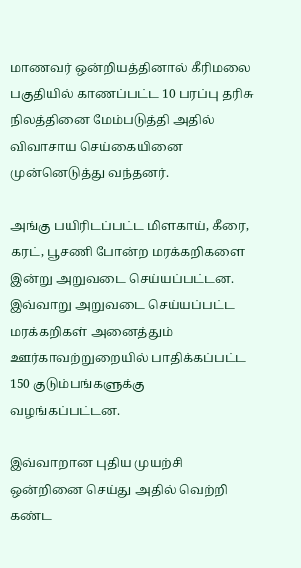மாணவர் ஒன்றியத்தினால் கீரிமலை பகுதியில் காணப்பட்ட 10 பரப்பு தரிசு நிலத்தினை மேம்படுத்தி அதில் விவாசாய செய்கையினை முன்னெடுத்து வந்தனர்.

அங்கு பயிரிடப்பட்ட மிளகாய், கீரை, கரட், பூசணி போன்ற மரக்கறிகளை இன்று அறுவடை செய்யப்பட்டன. இவ்வாறு அறுவடை செய்யப்பட்ட மரக்கறிகள் அனைத்தும் ஊர்காவற்றுறையில் பாதிக்கப்பட்ட 150 குடும்பங்களுக்கு வழங்கப்பட்டன.

இவ்வாறான புதிய முயற்சி ஒன்றினை செய்து அதில் வெற்றி கண்ட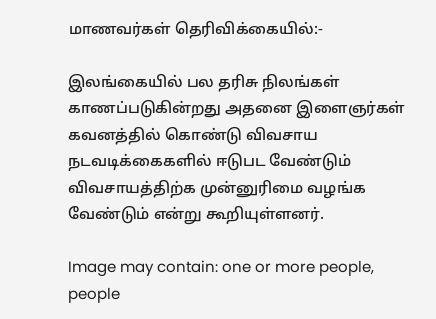மாணவர்கள் தெரிவிக்கையில்:-

இலங்கையில் பல தரிசு நிலங்கள் காணப்படுகின்றது அதனை இளைஞர்கள் கவனத்தில் கொண்டு விவசாய நடவடிக்கைகளில் ஈடுபட வேண்டும் விவசாயத்திற்க முன்னுரிமை வழங்க வேண்டும் என்று கூறியுள்ளனர்.

Image may contain: one or more people, people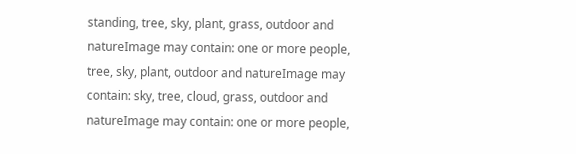standing, tree, sky, plant, grass, outdoor and natureImage may contain: one or more people, tree, sky, plant, outdoor and natureImage may contain: sky, tree, cloud, grass, outdoor and natureImage may contain: one or more people,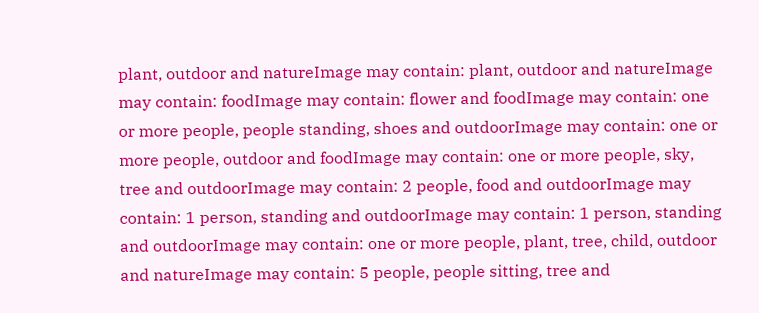plant, outdoor and natureImage may contain: plant, outdoor and natureImage may contain: foodImage may contain: flower and foodImage may contain: one or more people, people standing, shoes and outdoorImage may contain: one or more people, outdoor and foodImage may contain: one or more people, sky, tree and outdoorImage may contain: 2 people, food and outdoorImage may contain: 1 person, standing and outdoorImage may contain: 1 person, standing and outdoorImage may contain: one or more people, plant, tree, child, outdoor and natureImage may contain: 5 people, people sitting, tree and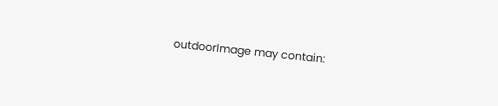outdoorImage may contain: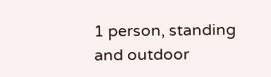1 person, standing and outdoor